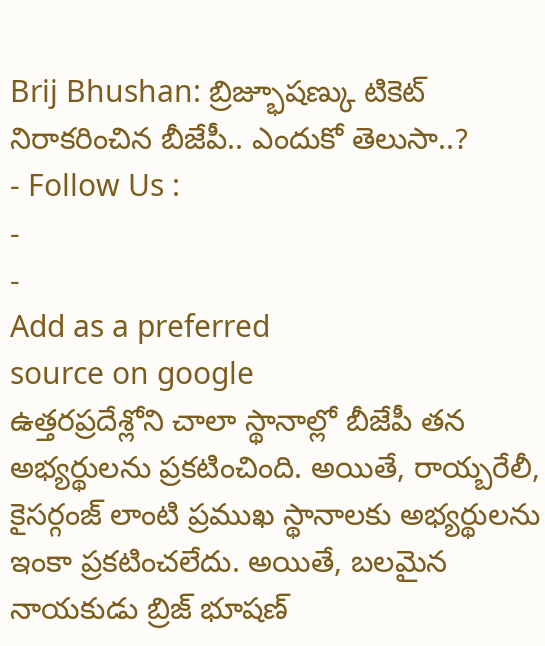Brij Bhushan: బ్రిజ్భూషణ్కు టికెట్ నిరాకరించిన బీజేపీ.. ఎందుకో తెలుసా..?
- Follow Us :
-
-
Add as a preferred
source on google
ఉత్తరప్రదేశ్లోని చాలా స్థానాల్లో బీజేపీ తన అభ్యర్థులను ప్రకటించింది. అయితే, రాయ్బరేలీ, కైసర్గంజ్ లాంటి ప్రముఖ స్థానాలకు అభ్యర్థులను ఇంకా ప్రకటించలేదు. అయితే, బలమైన నాయకుడు బ్రిజ్ భూషణ్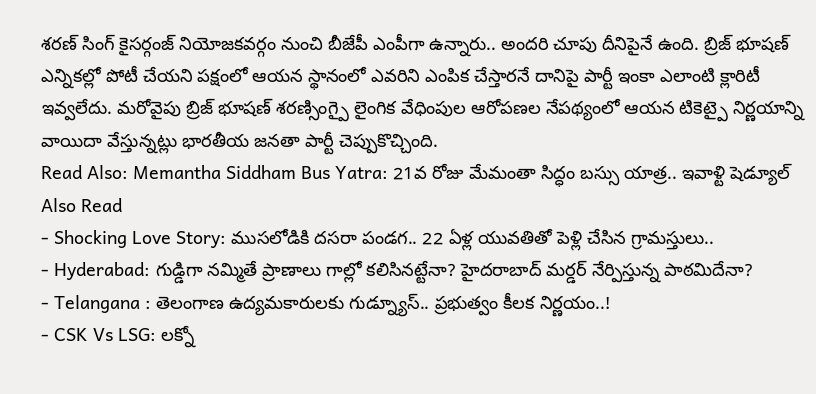శరణ్ సింగ్ కైసర్గంజ్ నియోజకవర్గం నుంచి బీజేపీ ఎంపీగా ఉన్నారు.. అందరి చూపు దీనిపైనే ఉంది. బ్రిజ్ భూషణ్ ఎన్నికల్లో పోటీ చేయని పక్షంలో ఆయన స్థానంలో ఎవరిని ఎంపిక చేస్తారనే దానిపై పార్టీ ఇంకా ఎలాంటి క్లారిటీ ఇవ్వలేదు. మరోవైపు బ్రిజ్ భూషణ్ శరణ్సింగ్పై లైంగిక వేధింపుల ఆరోపణల నేపథ్యంలో ఆయన టికెట్పై నిర్ణయాన్ని వాయిదా వేస్తున్నట్లు భారతీయ జనతా పార్టీ చెప్పుకొచ్చింది.
Read Also: Memantha Siddham Bus Yatra: 21వ రోజు మేమంతా సిద్ధం బస్సు యాత్ర.. ఇవాళ్టి షెడ్యూల్
Also Read
- Shocking Love Story: ముసలోడికి దసరా పండగ.. 22 ఏళ్ల యువతితో పెళ్లి చేసిన గ్రామస్తులు..
- Hyderabad: గుడ్డిగా నమ్మితే ప్రాణాలు గాల్లో కలిసినట్టేనా? హైదరాబాద్ మర్డర్ నేర్పిస్తున్న పాఠమిదేనా?
- Telangana : తెలంగాణ ఉద్యమకారులకు గుడ్న్యూస్.. ప్రభుత్వం కీలక నిర్ణయం..!
- CSK Vs LSG: లక్నో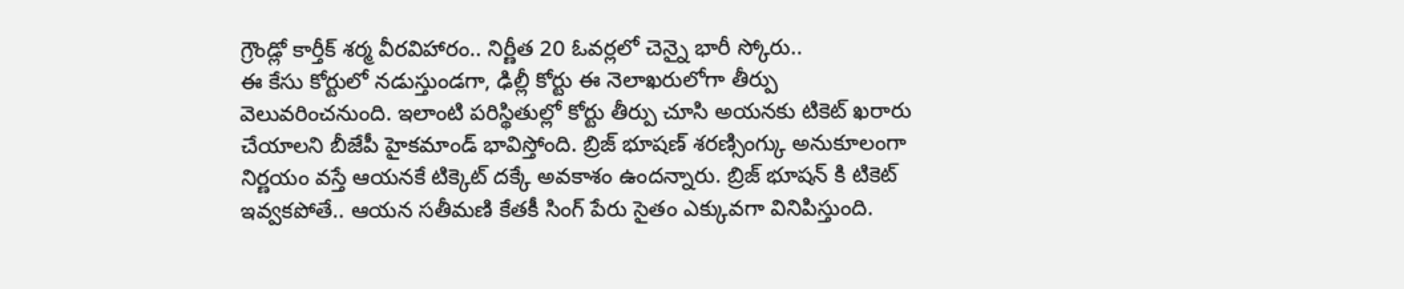గ్రౌండ్లో కార్తీక్ శర్మ వీరవిహారం.. నిర్ణీత 20 ఓవర్లలో చెన్నై భారీ స్కోరు..
ఈ కేసు కోర్టులో నడుస్తుండగా, ఢిల్లీ కోర్టు ఈ నెలాఖరులోగా తీర్పు వెలువరించనుంది. ఇలాంటి పరిస్థితుల్లో కోర్టు తీర్పు చూసి అయనకు టికెట్ ఖరారు చేయాలని బీజేపీ హైకమాండ్ భావిస్తోంది. బ్రిజ్ భూషణ్ శరణ్సింగ్కు అనుకూలంగా నిర్ణయం వస్తే ఆయనకే టిక్కెట్ దక్కే అవకాశం ఉందన్నారు. బ్రిజ్ భూషన్ కి టికెట్ ఇవ్వకపోతే.. ఆయన సతీమణి కేతకీ సింగ్ పేరు సైతం ఎక్కువగా వినిపిస్తుంది.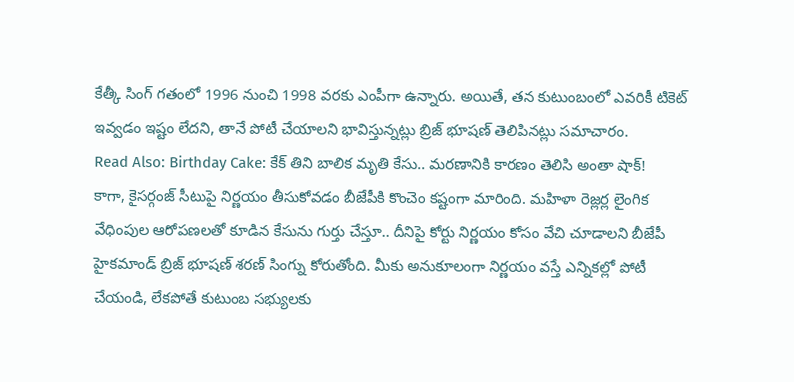కేత్కీ సింగ్ గతంలో 1996 నుంచి 1998 వరకు ఎంపీగా ఉన్నారు. అయితే, తన కుటుంబంలో ఎవరికీ టికెట్ ఇవ్వడం ఇష్టం లేదని, తానే పోటీ చేయాలని భావిస్తున్నట్లు బ్రిజ్ భూషణ్ తెలిపినట్లు సమాచారం.
Read Also: Birthday Cake: కేక్ తిని బాలిక మృతి కేసు.. మరణానికి కారణం తెలిసి అంతా షాక్!
కాగా, కైసర్గంజ్ సీటుపై నిర్ణయం తీసుకోవడం బీజేపీకి కొంచెం కష్టంగా మారింది. మహిళా రెజ్లర్ల లైంగిక వేధింపుల ఆరోపణలతో కూడిన కేసును గుర్తు చేస్తూ.. దీనిపై కోర్టు నిర్ణయం కోసం వేచి చూడాలని బీజేపీ హైకమాండ్ బ్రిజ్ భూషణ్ శరణ్ సింగ్ను కోరుతోంది. మీకు అనుకూలంగా నిర్ణయం వస్తే ఎన్నికల్లో పోటీ చేయండి, లేకపోతే కుటుంబ సభ్యులకు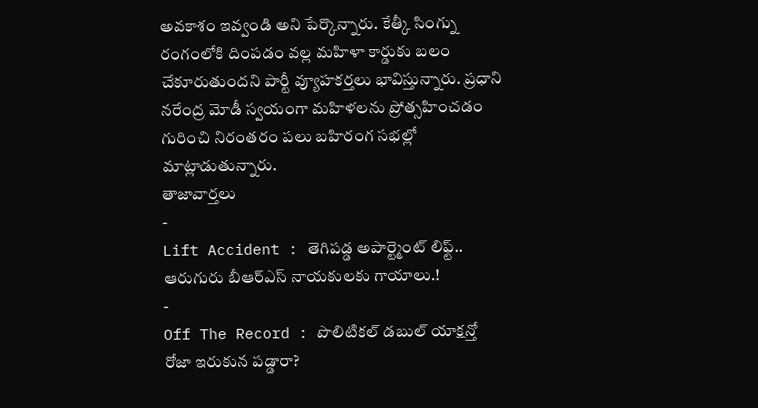అవకాశం ఇవ్వండి అని పేర్కొన్నారు. కేత్కీ సింగ్ను రంగంలోకి దింపడం వల్ల మహిళా కార్డుకు బలం చేకూరుతుందని పార్టీ వ్యూహకర్తలు భావిస్తున్నారు. ప్రధాని నరేంద్ర మోడీ స్వయంగా మహిళలను ప్రోత్సహించడం గురించి నిరంతరం పలు బహిరంగ సభల్లో మాట్లాడుతున్నారు.
తాజావార్తలు
-
Lift Accident : తెగిపడ్డ అపార్ట్మెంట్ లిఫ్ట్.. ఆరుగురు బీఆర్ఎస్ నాయకులకు గాయాలు.!
-
Off The Record : పొలిటికల్ డబుల్ యాక్షన్తో రోజా ఇరుకున పడ్డారా?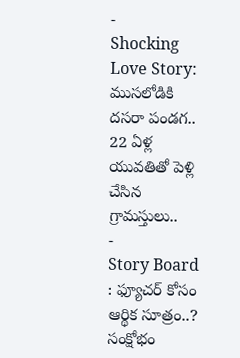-
Shocking Love Story: ముసలోడికి దసరా పండగ.. 22 ఏళ్ల యువతితో పెళ్లి చేసిన గ్రామస్తులు..
-
Story Board : ఫ్యూచర్ కోసం ఆర్థిక సూత్రం..? సంక్షోభం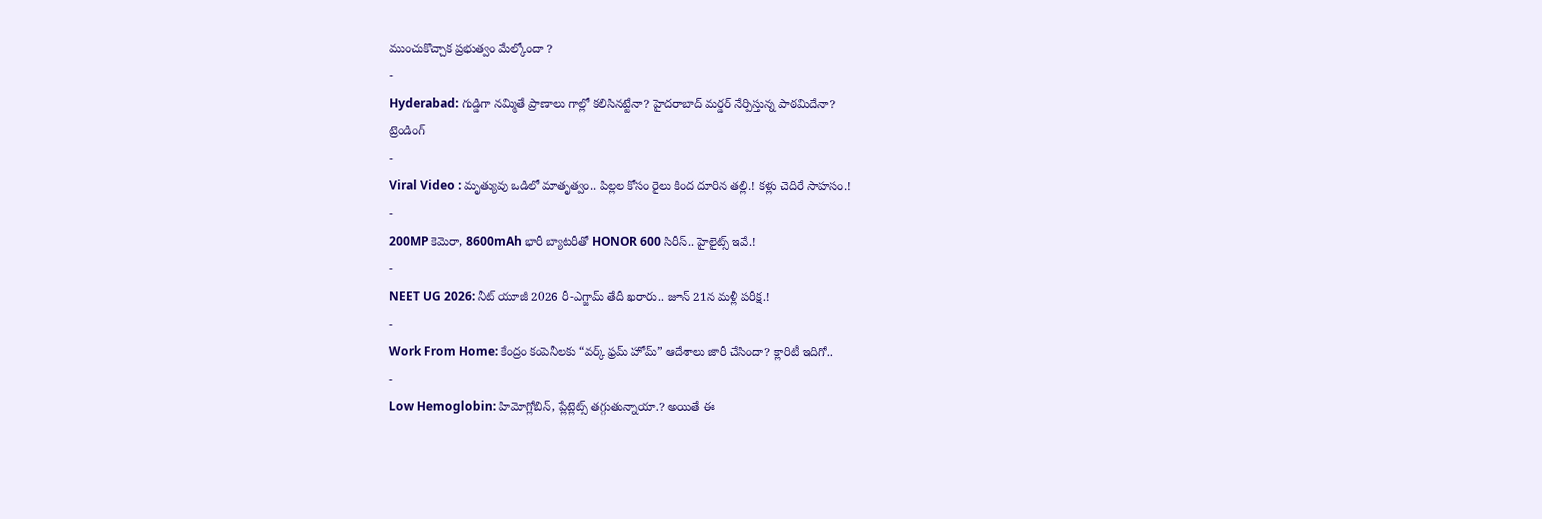ముంచుకొచ్చాక ప్రభుత్వం మేల్కోందా ?
-
Hyderabad: గుడ్డిగా నమ్మితే ప్రాణాలు గాల్లో కలిసినట్టేనా? హైదరాబాద్ మర్డర్ నేర్పిస్తున్న పాఠమిదేనా?
ట్రెండింగ్
-
Viral Video : మృత్యువు ఒడిలో మాతృత్వం.. పిల్లల కోసం రైలు కింద దూరిన తల్లి.! కళ్లు చెదిరే సాహసం.!
-
200MP కెమెరా, 8600mAh భారీ బ్యాటరీతో HONOR 600 సిరీస్.. హైలైట్స్ ఇవే.!
-
NEET UG 2026: నీట్ యూజీ 2026 రీ-ఎగ్జామ్ తేదీ ఖరారు.. జూన్ 21న మళ్లీ పరీక్ష.!
-
Work From Home: కేంద్రం కంపెనీలకు “వర్క్ ఫ్రమ్ హోమ్” ఆదేశాలు జారీ చేసిందా? క్లారిటీ ఇదిగో..
-
Low Hemoglobin: హిమోగ్లోబిన్, ప్లేట్లెట్స్ తగ్గుతున్నాయా.? అయితే ఈ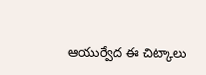ఆయుర్వేద ఈ చిట్కాలు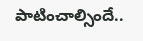పాటించాల్సిందే..